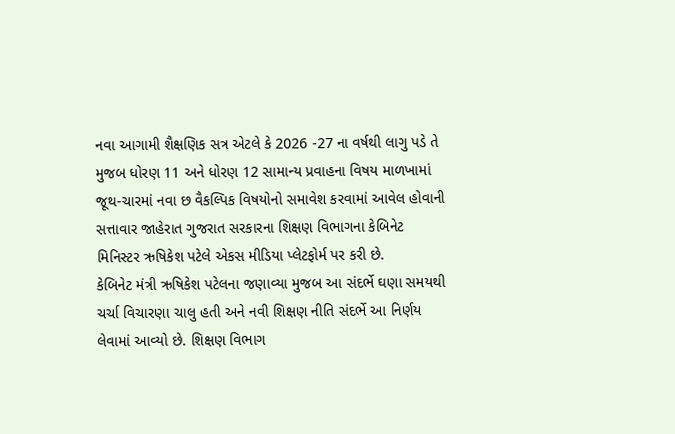નવા આગામી શૈક્ષણિક સત્ર એટલે કે 2026 -27 ના વર્ષથી લાગુ પડે તે મુજબ ધોરણ 11 અને ધોરણ 12 સામાન્ય પ્રવાહના વિષય માળખામાં જૂથ-ચારમાં નવા છ વૈકલ્પિક વિષયોનો સમાવેશ કરવામાં આવેલ હોવાની સત્તાવાર જાહેરાત ગુજરાત સરકારના શિક્ષણ વિભાગના કેબિનેટ મિનિસ્ટર ઋષિકેશ પટેલે એકસ મીડિયા પ્લેટફોર્મ પર કરી છે.
કેબિનેટ મંત્રી ઋષિકેશ પટેલના જણાવ્યા મુજબ આ સંદર્ભે ઘણા સમયથી ચર્ચા વિચારણા ચાલુ હતી અને નવી શિક્ષણ નીતિ સંદર્ભે આ નિર્ણય લેવામાં આવ્યો છે. શિક્ષણ વિભાગ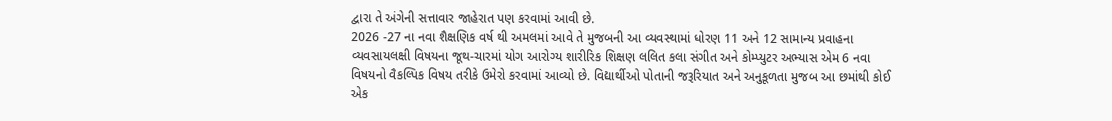દ્વારા તે અંગેની સત્તાવાર જાહેરાત પણ કરવામાં આવી છે.
2026 -27 ના નવા શૈક્ષણિક વર્ષ થી અમલમાં આવે તે મુજબની આ વ્યવસ્થામાં ધોરણ 11 અને 12 સામાન્ય પ્રવાહના વ્યવસાયલક્ષી વિષયના જૂથ-ચારમાં યોગ આરોગ્ય શારીરિક શિક્ષણ લલિત કલા સંગીત અને કોમ્પ્યુટર અભ્યાસ એમ 6 નવા વિષયનો વૈકલ્પિક વિષય તરીકે ઉમેરો કરવામાં આવ્યો છે. વિદ્યાર્થીઓ પોતાની જરૂરિયાત અને અનુકૂળતા મુજબ આ છમાંથી કોઈ એક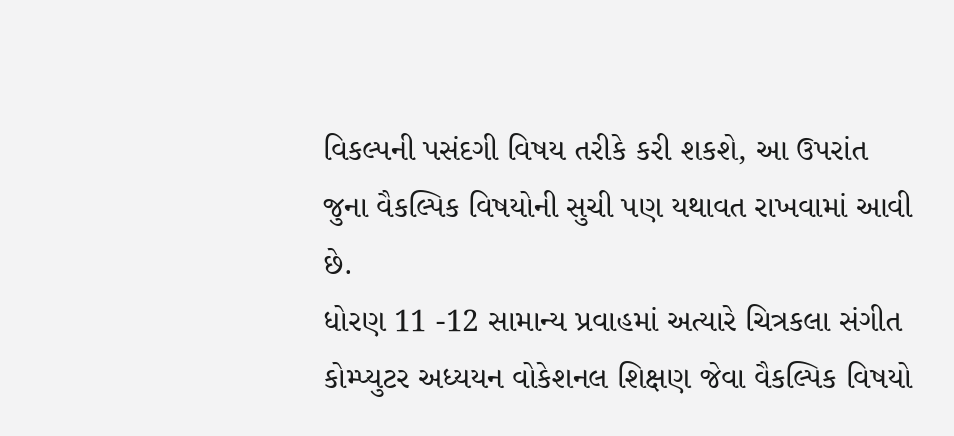વિકલ્પની પસંદગી વિષય તરીકે કરી શકશે, આ ઉપરાંત જુના વૈકલ્પિક વિષયોની સુચી પણ યથાવત રાખવામાં આવી છે.
ધોરણ 11 -12 સામાન્ય પ્રવાહમાં અત્યારે ચિત્રકલા સંગીત કોમ્પ્યુટર અધ્યયન વોકેશનલ શિક્ષણ જેવા વૈકલ્પિક વિષયો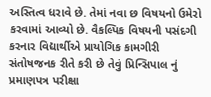અસ્તિત્વ ધરાવે છે. તેમાં નવા છ વિષયનો ઉમેરો કરવામાં આવ્યો છે. વૈકલ્પિક વિષયની પસંદગી કરનાર વિદ્યાર્થીએ પ્રાયોગિક કામગીરી સંતોષજનક રીતે કરી છે તેવું પ્રિન્સિપાલ નું પ્રમાણપત્ર પરીક્ષા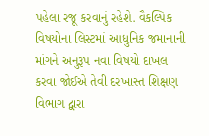પહેલા રજૂ કરવાનું રહેશે. વૈકલ્પિક વિષયોના લિસ્ટમાં આધુનિક જમાનાની માંગને અનુરૂપ નવા વિષયો દાખલ કરવા જોઈએ તેવી દરખાસ્ત શિક્ષણ વિભાગ દ્વારા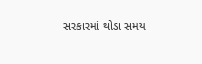સરકારમાં થોડા સમય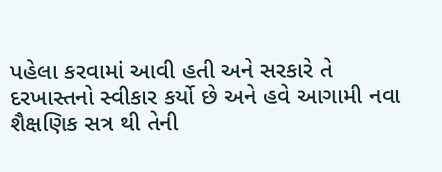પહેલા કરવામાં આવી હતી અને સરકારે તે દરખાસ્તનો સ્વીકાર કર્યો છે અને હવે આગામી નવા શૈક્ષણિક સત્ર થી તેની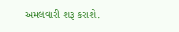અમલવારી શરૂ કરાશે.